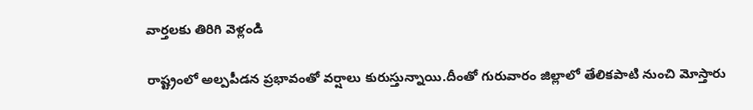వార్తలకు తిరిగి వెళ్లండి

రాష్ట్రంలో అల్పపీడన ప్రభావంతో వర్షాలు కురుస్తున్నాయి.దీంతో గురువారం జిల్లాలో తేలికపాటి నుంచి మోస్తారు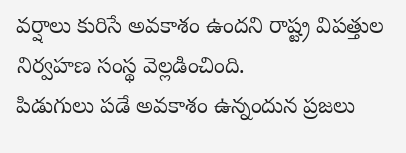వర్షాలు కురిసే అవకాశం ఉందని రాష్ట్ర విపత్తుల నిర్వహణ సంస్థ వెల్లడించింది.
పిడుగులు పడే అవకాశం ఉన్నందున ప్రజలు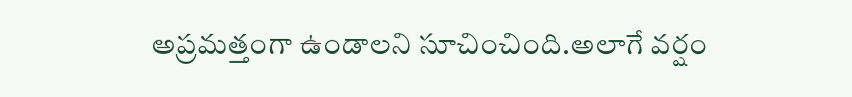అప్రమత్తంగా ఉండాలని సూచించింది.అలాగే వర్షం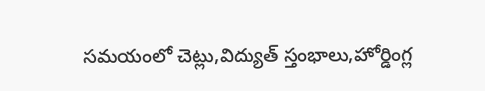సమయంలో చెట్లు,విద్యుత్ స్తంభాలు,హోర్డింగ్ల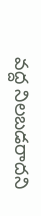వద్ద నిలబడరాదని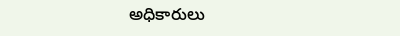అధికారులు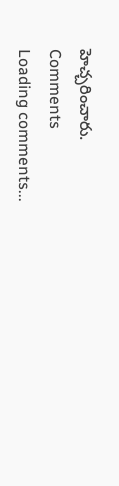హెచ్చరించారు.
Comments
Loading comments...